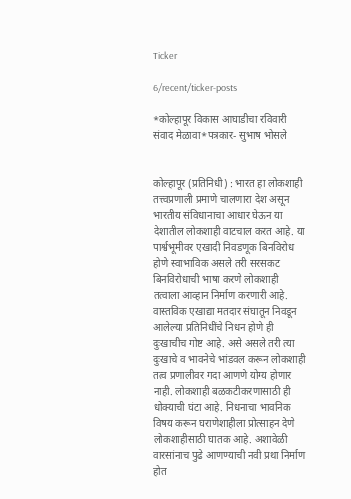Ticker

6/recent/ticker-posts

*कोल्हापूर विकास आघाडीचा रविवारी संवाद मेळावा*पत्रकार- सुभाष भोसले


कोल्हापूर (प्रतिनिधी) : भारत हा लोकशाही तत्त्वप्रणाली प्रमाणे चालणारा देश असून भारतीय संविधानाचा आधार घेऊन या देशातील लोकशाही वाटचाल करत आहे. या पार्श्वभूमीवर एखादी निवडणूक बिनविरोध होणे स्वाभाविक असले तरी सरसकट बिनविरोधाची भाषा करणे लोकशाही तत्वाला आव्हान निर्माण करणारी आहे.
वास्तविक एखाद्या मतदार संघातून निवडून आलेल्या प्रतिनिधींचे निधन होणे ही दुःखाचीच गोष्ट आहे. असे असले तरी त्या दुःखाचे व भावनेचे भांडवल करून लोकशाही तत्व प्रणालीवर गदा आणणे योग्य होणार नाही. लोकशाही बळकटीकरणासाठी ही धोक्याची घंटा आहे. निधनाचा भावनिक विषय करून घराणेशाहीला प्रोत्साहन देणे लोकशाहीसाठी घातक आहे. अशावेळी वारसांनाच पुढे आणण्याची नवी प्रथा निर्माण होत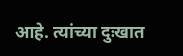आहे. त्यांच्या दुःखात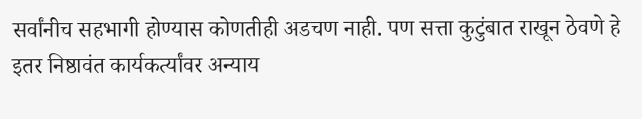सर्वांनीच सहभागी होण्यास कोणतीही अडचण नाही. पण सत्ता कुटुंबात राखून ठेवणे हे इतर निष्ठावंत कार्यकर्त्यांवर अन्याय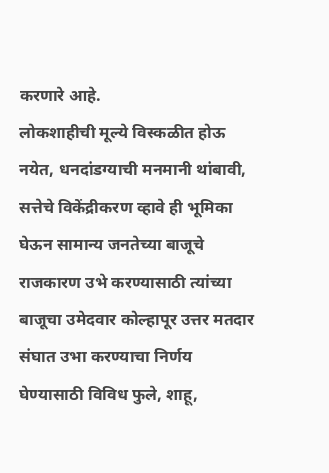करणारे आहे.
लोकशाहीची मूल्ये विस्कळीत होऊ नयेत, धनदांडग्याची मनमानी थांबावी, सत्तेचे विकेंद्रीकरण व्हावे ही भूमिका घेऊन सामान्य जनतेच्या बाजूचे राजकारण उभे करण्यासाठी त्यांच्या बाजूचा उमेदवार कोल्हापूर उत्तर मतदार संघात उभा करण्याचा निर्णय घेण्यासाठी विविध फुले, शाहू,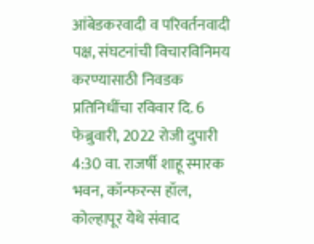आंबेडकरवादी व परिवर्तनवादी पक्ष, संघटनांची विचारविनिमय करण्यासाठी निवडक प्रतिनिधींचा रविवार दि. 6 फेब्रुवारी, 2022 रोजी दुपारी 4:30 वा. राजर्षी शाहू स्मारक भवन, कॉन्फरन्स हॉल, कोल्हापूर येथे संवाद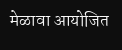मेळावा आयोजित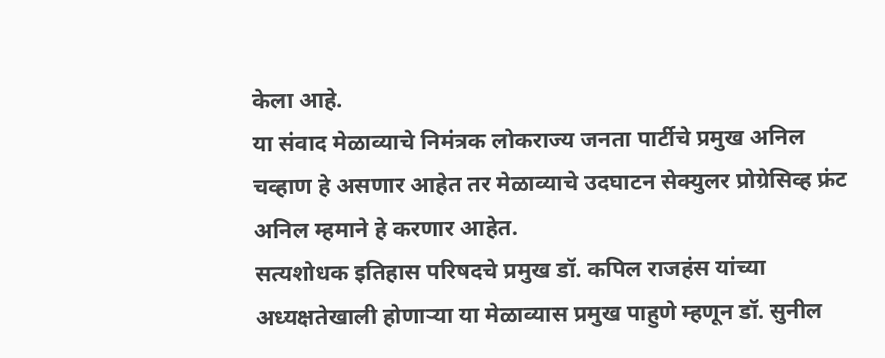केला आहे.
या संवाद मेळाव्याचे निमंत्रक लोकराज्य जनता पार्टीचे प्रमुख अनिल चव्हाण हे असणार आहेत तर मेळाव्याचे उदघाटन सेक्युलर प्रोग्रेसिव्ह फ्रंट अनिल म्हमाने हे करणार आहेत.
सत्यशोधक इतिहास परिषदचे प्रमुख डॉ. कपिल राजहंस यांच्या अध्यक्षतेखाली होणाऱ्या या मेळाव्यास प्रमुख पाहुणे म्हणून डॉ. सुनील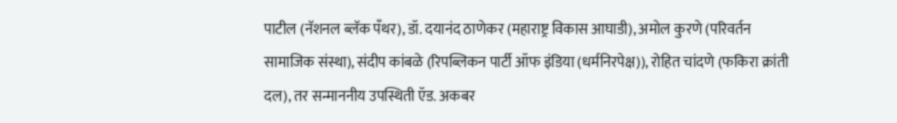पाटील (नॅशनल ब्लॅक पँथर), डॉ. दयानंद ठाणेकर (महाराष्ट्र विकास आघाडी), अमोल कुरणे (परिवर्तन सामाजिक संस्था), संदीप कांबळे (रिपब्लिकन पार्टी ऑफ इंडिया (धर्मनिरपेक्ष)), रोहित चांदणे (फकिरा क्रांती दल), तर सन्माननीय उपस्थिती ऍड. अकबर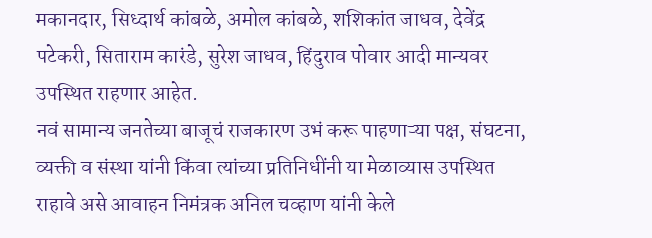मकानदार, सिध्दार्थ कांबळे, अमोल कांबळे, शशिकांत जाधव, देवेंद्र पटेकरी, सिताराम कारंडे, सुरेश जाधव, हिंदुराव पोवार आदी मान्यवर उपस्थित राहणार आहेत.
नवं सामान्य जनतेच्या बाजूचं राजकारण उभं करू पाहणाऱ्या पक्ष, संघटना, व्यक्ती व संस्था यांनी किंवा त्यांच्या प्रतिनिधींनी या मेळाव्यास उपस्थित राहावे असे आवाहन निमंत्रक अनिल चव्हाण यांनी केले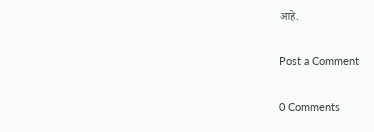आहे.

Post a Comment

0 Comments